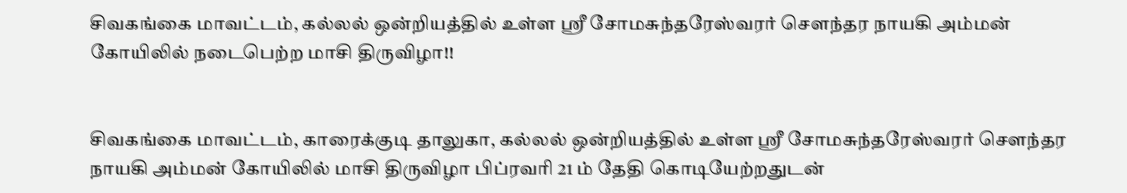சிவகங்கை மாவட்டம், கல்லல் ஒன்றியத்தில் உள்ள ஸ்ரீ சோமசுந்தரேஸ்வரர் சௌந்தர நாயகி அம்மன் கோயிலில் நடைபெற்ற மாசி திருவிழா!!


சிவகங்கை மாவட்டம், காரைக்குடி தாலுகா, கல்லல் ஒன்றியத்தில் உள்ள ஸ்ரீ சோமசுந்தரேஸ்வரர் சௌந்தர நாயகி அம்மன் கோயிலில் மாசி திருவிழா பிப்ரவரி 21 ம் தேதி கொடியேற்றதுடன்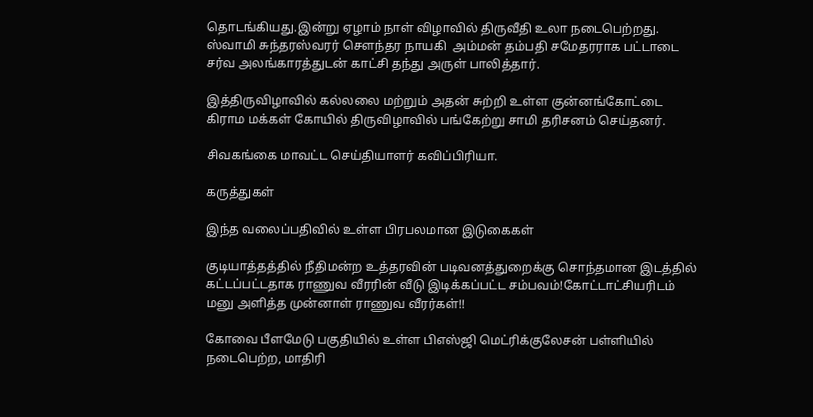தொடங்கியது.இன்று ஏழாம் நாள் விழாவில் திருவீதி உலா நடைபெற்றது. ஸ்வாமி சுந்தரஸ்வரர் சௌந்தர நாயகி  அம்மன் தம்பதி சமேதரராக பட்டாடை சர்வ அலங்காரத்துடன் காட்சி தந்து அருள் பாலித்தார்.

இத்திருவிழாவில் கல்லலை மற்றும் அதன் சுற்றி உள்ள குன்னங்கோட்டை கிராம மக்கள் கோயில் திருவிழாவில் பங்கேற்று சாமி தரிசனம் செய்தனர்.

சிவகங்கை மாவட்ட செய்தியாளர் கவிப்பிரியா.

கருத்துகள்

இந்த வலைப்பதிவில் உள்ள பிரபலமான இடுகைகள்

குடியாத்தத்தில் நீதிமன்ற உத்தரவின் படிவனத்துறைக்கு சொந்தமான இடத்தில் கட்டப்பட்டதாக ராணுவ வீரரின் வீடு இடிக்கப்பட்ட சம்பவம்!கோட்டாட்சியரிடம் மனு அளித்த முன்னாள் ராணுவ வீரர்கள்!!

கோவை பீளமேடு பகுதியில் உள்ள பிஎஸ்ஜி மெட்ரிக்குலேசன் பள்ளியில் நடைபெற்ற, மாதிரி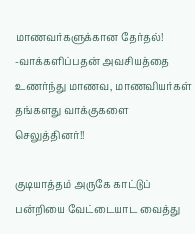மாணவர்களுக்கான தேர்தல்! -வாக்களிப்பதன் அவசியத்தை உணர்ந்து மாணவ, மாணவியர்கள் தங்களது வாக்குகளை செலுத்தினர்!!

குடியாத்தம் அருகே காட்டுப் பன்றியை வேட்டையாட வைத்து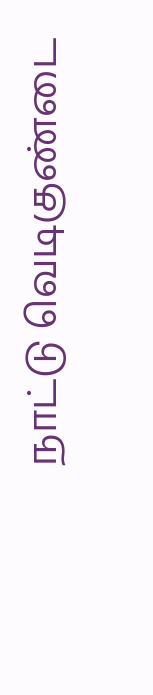நாட்டு வெடிகுண்டை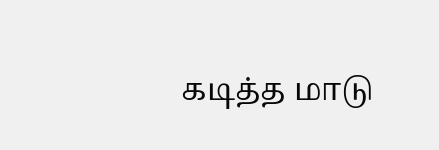கடித்த மாடு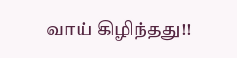வாய் கிழிந்தது!!